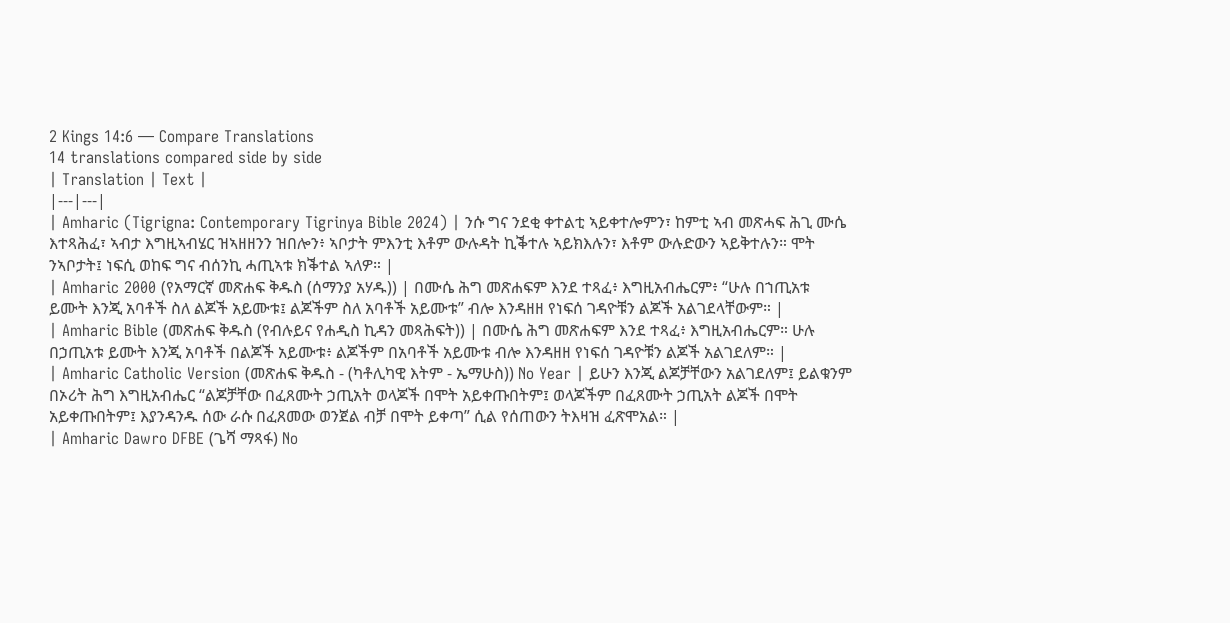2 Kings 14:6 — Compare Translations
14 translations compared side by side
| Translation | Text |
|---|---|
| Amharic (Tigrigna: Contemporary Tigrinya Bible 2024) | ንሱ ግና ንደቂ ቀተልቲ ኣይቀተሎምን፣ ከምቲ ኣብ መጽሓፍ ሕጊ ሙሴ እተጻሕፈ፣ ኣብታ እግዚኣብሄር ዝኣዘዘንን ዝበሎን፥ ኣቦታት ምእንቲ እቶም ውሉዳት ኪቕተሉ ኣይክእሉን፣ እቶም ውሉድውን ኣይቅተሉን። ሞት ንኣቦታት፤ ነፍሲ ወከፍ ግና ብሰንኪ ሓጢኣቱ ክቕተል ኣለዎ። |
| Amharic 2000 (የአማርኛ መጽሐፍ ቅዱስ (ሰማንያ አሃዱ)) | በሙሴ ሕግ መጽሐፍም እንደ ተጻፈ፥ እግዚአብሔርም፥ “ሁሉ በኀጢአቱ ይሙት እንጂ አባቶች ስለ ልጆች አይሙቱ፤ ልጆችም ስለ አባቶች አይሙቱ” ብሎ እንዳዘዘ የነፍሰ ገዳዮቹን ልጆች አልገደላቸውም። |
| Amharic Bible (መጽሐፍ ቅዱስ (የብሉይና የሐዲስ ኪዳን መጻሕፍት)) | በሙሴ ሕግ መጽሐፍም እንደ ተጻፈ፥ እግዚአብሔርም። ሁሉ በኃጢአቱ ይሙት እንጂ አባቶች በልጆች አይሙቱ፥ ልጆችም በአባቶች አይሙቱ ብሎ እንዳዘዘ የነፍሰ ገዳዮቹን ልጆች አልገደለም። |
| Amharic Catholic Version (መጽሐፍ ቅዱስ - (ካቶሊካዊ እትም - ኤማሁስ)) No Year | ይሁን እንጂ ልጆቻቸውን አልገደለም፤ ይልቁንም በኦሪት ሕግ እግዚአብሔር “ልጆቻቸው በፈጸሙት ኃጢአት ወላጆች በሞት አይቀጡበትም፤ ወላጆችም በፈጸሙት ኃጢአት ልጆች በሞት አይቀጡበትም፤ እያንዳንዱ ሰው ራሱ በፈጸመው ወንጀል ብቻ በሞት ይቀጣ” ሲል የሰጠውን ትእዛዝ ፈጽሞአል። |
| Amharic Dawro DFBE (ጌሻ ማጻፋ) No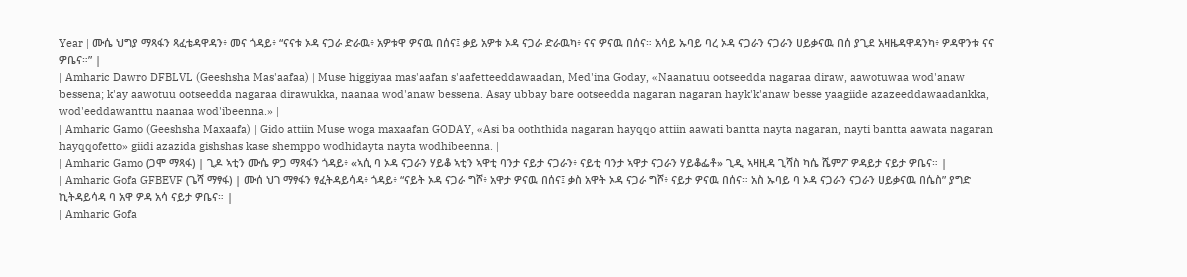Year | ሙሴ ህግያ ማጻፋን ጻፈቴዳዋዳን፥ መና ጎዳይ፥ “ናናቱ ኦዳ ናጋራ ድራዉ፥ አዎቱዋ ዎናዉ በሰና፤ ቃይ አዎቱ ኦዳ ናጋራ ድራዉካ፥ ናና ዎናዉ በሰና። አሳይ ኡባይ ባረ ኦዳ ናጋራን ናጋራን ሀይቃናዉ በሰ ያጊደ አዛዜዳዋዳንካ፥ ዎዳዋንቱ ናና ዎቤና።” |
| Amharic Dawro DFBLVL (Geeshsha Mas'aafaa) | Muse higgiyaa mas'aafan s'aafetteeddawaadan, Med'ina Goday, «Naanatuu ootseedda nagaraa diraw, aawotuwaa wod'anaw bessena; k'ay aawotuu ootseedda nagaraa dirawukka, naanaa wod'anaw bessena. Asay ubbay bare ootseedda nagaran nagaran hayk'k'anaw besse yaagiide azazeeddawaadankka, wod'eeddawanttu naanaa wod'ibeenna.» |
| Amharic Gamo (Geeshsha Maxaafa) | Gido attiin Muse woga maxaafan GODAY, «Asi ba ooththida nagaran hayqqo attiin aawati bantta nayta nagaran, nayti bantta aawata nagaran hayqqofetto» giidi azazida gishshas kase shemppo wodhidayta nayta wodhibeenna. |
| Amharic Gamo (ጋሞ ማጻፋ) | ጊዶ ኣቲን ሙሴ ዎጋ ማጻፋን ጎዳይ፥ «ኣሲ ባ ኦዳ ናጋራን ሃይቆ ኣቲን ኣዋቲ ባንታ ናይታ ናጋራን፥ ናይቲ ባንታ ኣዋታ ናጋራን ሃይቆፌቶ» ጊዲ ኣዛዚዳ ጊሻስ ካሴ ሼምፖ ዎዳይታ ናይታ ዎቤና። |
| Amharic Gofa GFBEVF (ጌሻ ማፃፋ) | ሙሰ ህገ ማፃፋን ፃፈትዳይሳዳ፥ ጎዳይ፥ “ናይት ኦዳ ናጋራ ግሾ፥ አዋታ ዎናዉ በሰና፤ ቃስ አዋት ኦዳ ናጋራ ግሾ፥ ናይታ ዎናዉ በሰና። አስ ኡባይ ባ ኦዳ ናጋራን ናጋራን ሀይቃናዉ በሴስ” ያግድ ኪትዳይሳዳ ባ አዋ ዎዳ አሳ ናይታ ዎቤና። |
| Amharic Gofa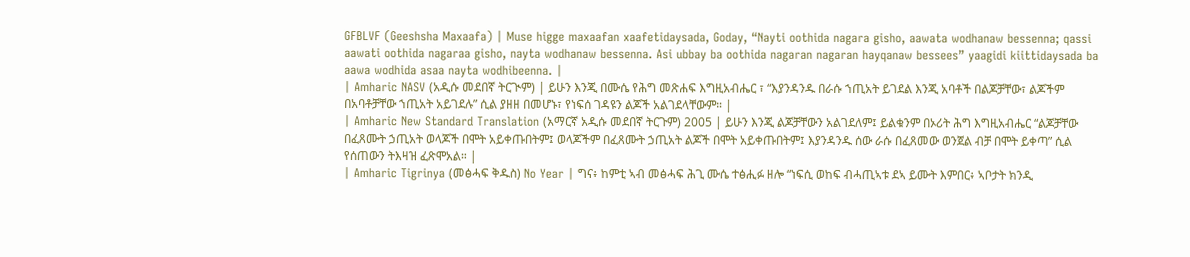GFBLVF (Geeshsha Maxaafa) | Muse higge maxaafan xaafetidaysada, Goday, “Nayti oothida nagara gisho, aawata wodhanaw bessenna; qassi aawati oothida nagaraa gisho, nayta wodhanaw bessenna. Asi ubbay ba oothida nagaran nagaran hayqanaw bessees” yaagidi kiittidaysada ba aawa wodhida asaa nayta wodhibeenna. |
| Amharic NASV (አዲሱ መደበኛ ትርጒም) | ይሁን እንጂ በሙሴ የሕግ መጽሐፍ እግዚአብሔር ፣ “እያንዳንዱ በራሱ ኀጢአት ይገደል እንጂ አባቶች በልጆቻቸው፣ ልጆችም በአባቶቻቸው ኀጢአት አይገደሉ” ሲል ያዘዘ በመሆኑ፣ የነፍሰ ገዳዩን ልጆች አልገደላቸውም። |
| Amharic New Standard Translation (አማርኛ አዲሱ መደበኛ ትርጉም) 2005 | ይሁን እንጂ ልጆቻቸውን አልገደለም፤ ይልቁንም በኦሪት ሕግ እግዚአብሔር “ልጆቻቸው በፈጸሙት ኃጢአት ወላጆች በሞት አይቀጡበትም፤ ወላጆችም በፈጸሙት ኃጢአት ልጆች በሞት አይቀጡበትም፤ እያንዳንዱ ሰው ራሱ በፈጸመው ወንጀል ብቻ በሞት ይቀጣ” ሲል የሰጠውን ትእዛዝ ፈጽሞአል። |
| Amharic Tigrinya (መፅሓፍ ቅዱስ) No Year | ግና፥ ከምቲ ኣብ መፅሓፍ ሕጊ ሙሴ ተፅሒፉ ዘሎ “ነፍሲ ወከፍ ብሓጢኣቱ ደኣ ይሙት እምበር፥ ኣቦታት ክንዲ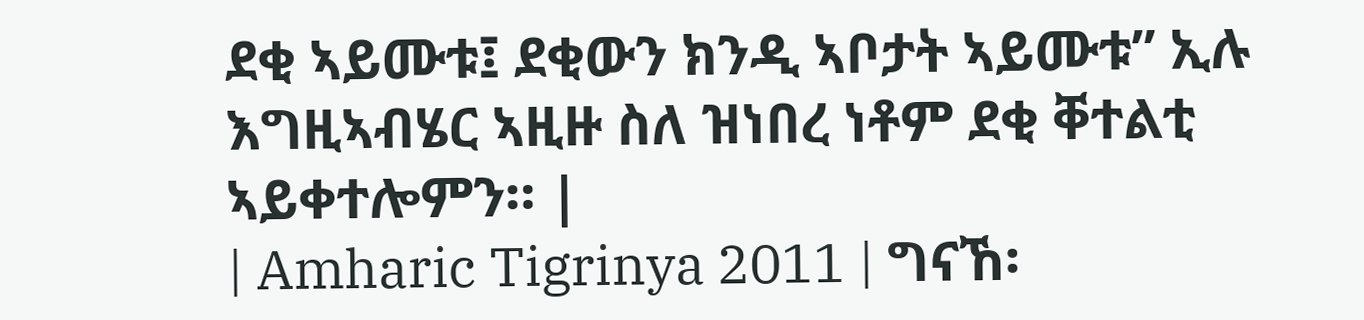ደቂ ኣይሙቱ፤ ደቂውን ክንዲ ኣቦታት ኣይሙቱ” ኢሉ እግዚኣብሄር ኣዚዙ ስለ ዝነበረ ነቶም ደቂ ቐተልቲ ኣይቀተሎምን። |
| Amharic Tigrinya 2011 | ግናኸ፡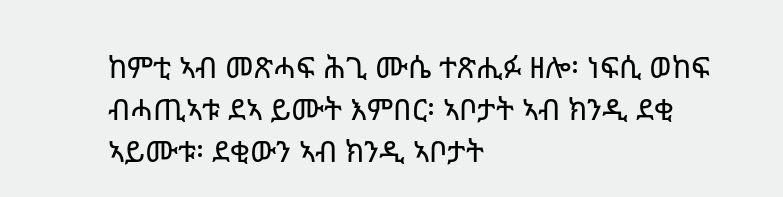ከምቲ ኣብ መጽሓፍ ሕጊ ሙሴ ተጽሒፉ ዘሎ፡ ነፍሲ ወከፍ ብሓጢኣቱ ደኣ ይሙት እምበር፡ ኣቦታት ኣብ ክንዲ ደቂ ኣይሙቱ፡ ደቂውን ኣብ ክንዲ ኣቦታት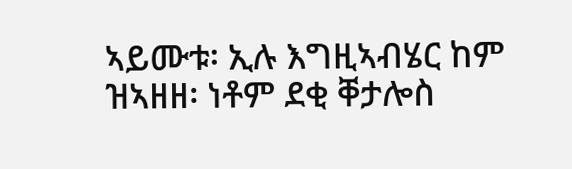ኣይሙቱ፡ ኢሉ እግዚኣብሄር ከም ዝኣዘዘ፡ ነቶም ደቂ ቐታሎስ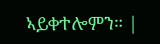ኣይቀተሎምን። |